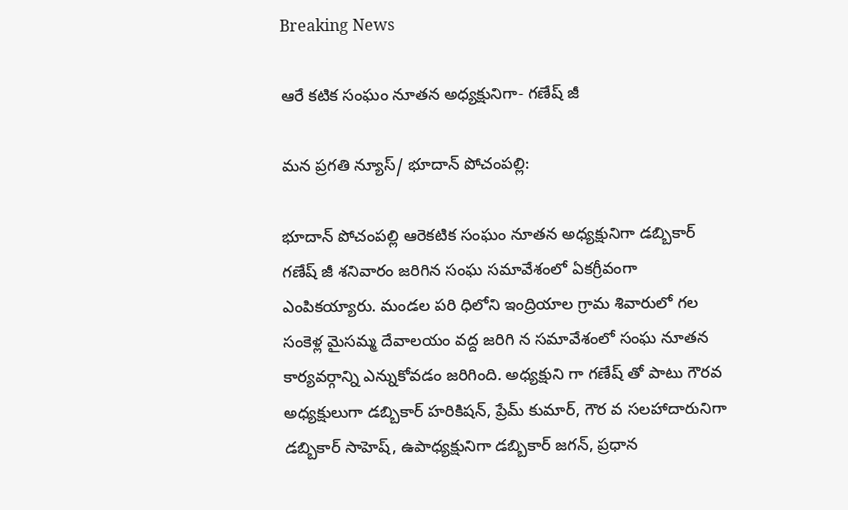Breaking News

ఆరే కటిక సంఘం నూతన అధ్యక్షునిగా- గణేష్ జీ

మన ప్రగతి న్యూస్/ భూదాన్ పోచంపల్లి:

భూదాన్ పోచంపల్లి ఆరెకటిక సంఘం నూతన అధ్యక్షునిగా డబ్బికార్ గణేష్ జీ శనివారం జరిగిన సంఘ సమావేశంలో ఏకగ్రీవంగా ఎంపికయ్యారు. మండల పరి ధిలోని ఇంద్రియాల గ్రామ శివారులో గల సంకెళ్ల మైసమ్మ దేవాలయం వద్ద జరిగి న సమావేశంలో సంఘ నూతన కార్యవర్గాన్ని ఎన్నుకోవడం జరిగింది. అధ్యక్షుని గా గణేష్ తో పాటు గౌరవ అధ్యక్షులుగా డబ్బికార్ హరికిషన్, ప్రేమ్ కుమార్, గౌర వ సలహాదారునిగా డబ్బికార్ సాహెష్, ఉపాధ్యక్షునిగా డబ్బికార్ జగన్, ప్రధాన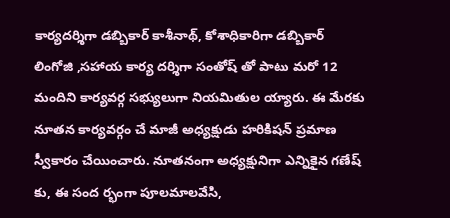కార్యదర్శిగా డబ్బికార్ కాశీనాథ్, కోశాధికారిగా డబ్బికార్ లింగోజి ,సహాయ కార్య దర్శిగా సంతోష్ తో పాటు మరో 12 మందిని కార్యవర్గ సభ్యులుగా నియమితుల య్యారు. ఈ మేరకు నూతన కార్యవర్గం చే మాజీ అధ్యక్షుడు హరికిషన్ ప్రమాణ స్వీకారం చేయించారు. నూతనంగా అధ్యక్షునిగా ఎన్నికైన గణేష్ కు, ఈ సంద ర్భంగా పూలమాలవేసి,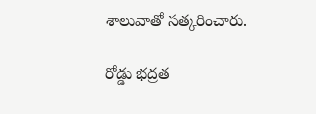శాలువాతో సత్కరించారు.

రోడ్డు భద్రత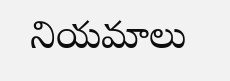నియమాలు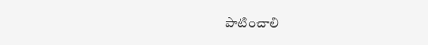పాటించాలి